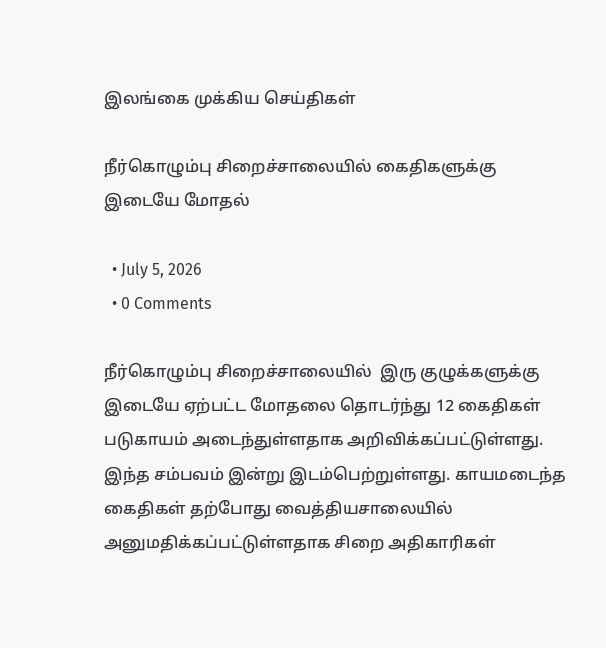இலங்கை முக்கிய செய்திகள்

நீர்கொழும்பு சிறைச்சாலையில் கைதிகளுக்கு இடையே மோதல்

  • July 5, 2026
  • 0 Comments

நீர்கொழும்பு சிறைச்சாலையில்  இரு குழுக்களுக்கு இடையே ஏற்பட்ட மோதலை தொடர்ந்து 12 கைதிகள் படுகாயம் அடைந்துள்ளதாக அறிவிக்கப்பட்டுள்ளது. இந்த சம்பவம் இன்று இடம்பெற்றுள்ளது. காயமடைந்த கைதிகள் தற்போது வைத்தியசாலையில் அனுமதிக்கப்பட்டுள்ளதாக சிறை அதிகாரிகள்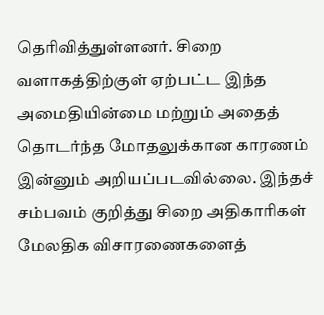தெரிவித்துள்ளனர். சிறை வளாகத்திற்குள் ஏற்பட்ட இந்த அமைதியின்மை மற்றும் அதைத் தொடர்ந்த மோதலுக்கான காரணம் இன்னும் அறியப்படவில்லை. இந்தச் சம்பவம் குறித்து சிறை அதிகாரிகள் மேலதிக விசாரணைகளைத்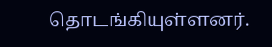தொடங்கியுள்ளனர்.